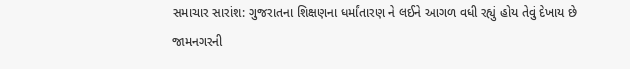સમાચાર સારાંશ: ગુજરાતના શિક્ષણના ધર્માંતારણ ને લઈને આગળ વધી રહ્યું હોય તેવું દેખાય છે
જામનગરની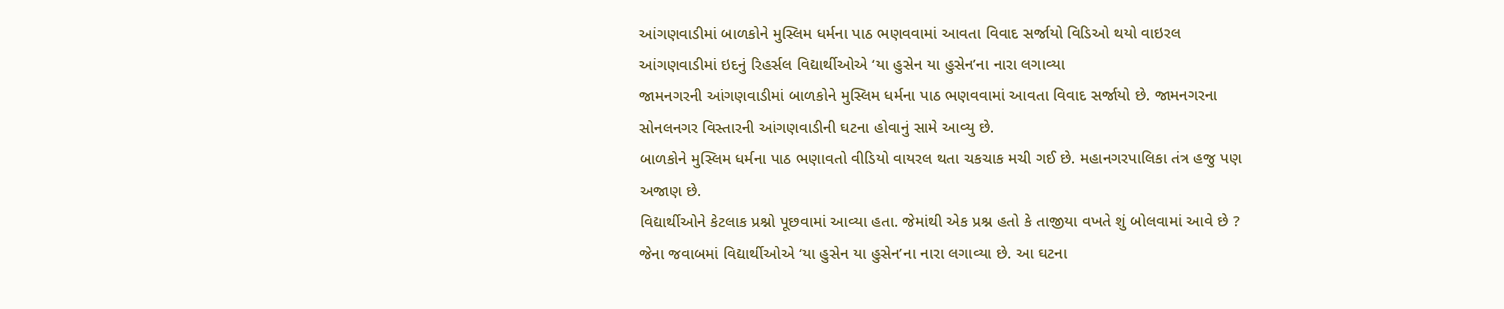આંગણવાડીમાં બાળકોને મુસ્લિમ ધર્મના પાઠ ભણવવામાં આવતા વિવાદ સર્જાયો વિડિઓ થયો વાઇરલ આંગણવાડીમાં ઇદનું રિહર્સલ વિદ્યાર્થીઓએ ‘યા હુસેન યા હુસેન’ના નારા લગાવ્યા
જામનગરની આંગણવાડીમાં બાળકોને મુસ્લિમ ધર્મના પાઠ ભણવવામાં આવતા વિવાદ સર્જાયો છે. જામનગરના સોનલનગર વિસ્તારની આંગણવાડીની ઘટના હોવાનું સામે આવ્યુ છે.
બાળકોને મુસ્લિમ ધર્મના પાઠ ભણાવતો વીડિયો વાયરલ થતા ચકચાક મચી ગઈ છે. મહાનગરપાલિકા તંત્ર હજુ પણ અજાણ છે.
વિદ્યાર્થીઓને કેટલાક પ્રશ્નો પૂછવામાં આવ્યા હતા. જેમાંથી એક પ્રશ્ન હતો કે તાજીયા વખતે શું બોલવામાં આવે છે ? જેના જવાબમાં વિદ્યાર્થીઓએ ‘યા હુસેન યા હુસેન’ના નારા લગાવ્યા છે. આ ઘટના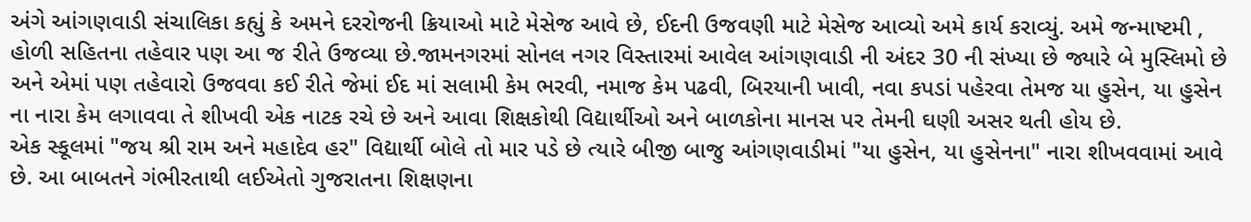અંગે આંગણવાડી સંચાલિકા કહ્યું કે અમને દરરોજની ક્રિયાઓ માટે મેસેજ આવે છે, ઈદની ઉજવણી માટે મેસેજ આવ્યો અમે કાર્ય કરાવ્યું. અમે જન્માષ્ટમી , હોળી સહિતના તહેવાર પણ આ જ રીતે ઉજવ્યા છે.જામનગરમાં સોનલ નગર વિસ્તારમાં આવેલ આંગણવાડી ની અંદર 30 ની સંખ્યા છે જ્યારે બે મુસ્લિમો છે અને એમાં પણ તહેવારો ઉજવવા કઈ રીતે જેમાં ઈદ માં સલામી કેમ ભરવી, નમાજ કેમ પઢવી, બિરયાની ખાવી, નવા કપડાં પહેરવા તેમજ યા હુસેન, યા હુસેન ના નારા કેમ લગાવવા તે શીખવી એક નાટક રચે છે અને આવા શિક્ષકોથી વિદ્યાર્થીઓ અને બાળકોના માનસ પર તેમની ઘણી અસર થતી હોય છે.
એક સ્કૂલમાં "જય શ્રી રામ અને મહાદેવ હર" વિદ્યાર્થી બોલે તો માર પડે છે ત્યારે બીજી બાજુ આંગણવાડીમાં "યા હુસેન, યા હુસેનના" નારા શીખવવામાં આવે છે. આ બાબતને ગંભીરતાથી લઈએતો ગુજરાતના શિક્ષણના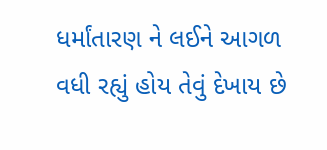ધર્માંતારણ ને લઈને આગળ વધી રહ્યું હોય તેવું દેખાય છે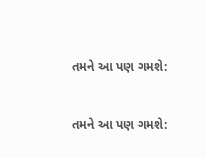તમને આ પણ ગમશે:


તમને આ પણ ગમશે: